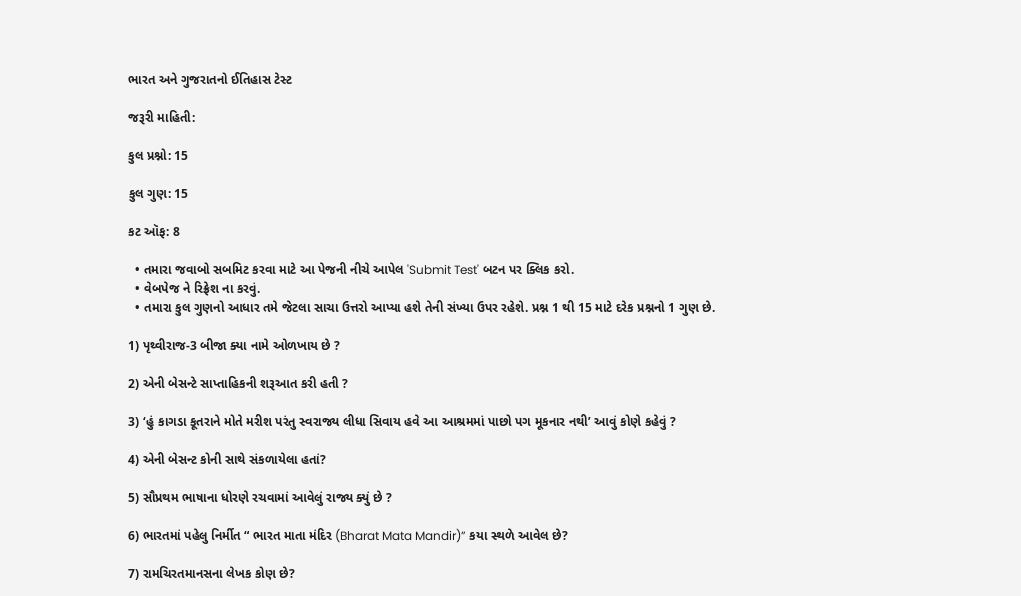ભારત અને ગુજરાતનો ઈતિહાસ ટેસ્ટ

જરૂરી માહિતી:

કુલ પ્રશ્નો: 15

કુલ ગુણ: 15

કટ ઑફ: 8

  • તમારા જવાબો સબમિટ કરવા માટે આ પેજની નીચે આપેલ 'Submit Test' બટન પર ક્લિક કરો.
  • વેબપેજ ને રિફ્રેશ ના કરવું.
  • તમારા કુલ ગુણનો આધાર તમે જેટલા સાચા ઉત્તરો આપ્યા હશે તેની સંખ્યા ઉપર રહેશે. પ્રશ્ન 1 થી 15 માટે દરેક પ્રશ્નનો 1 ગુણ છે.

1) પૃથ્વીરાજ-3 બીજા ક્યા નામે ઓળખાય છે ?

2) એની બેસન્ટે સાપ્તાહિકની શરૂઆત કરી હતી ?

3) ‘હું કાગડા કૂતરાને મોતે મરીશ પરંતુ સ્વરાજ્ય લીધા સિવાય હવે આ આશ્રમમાં પાછો પગ મૂકનાર નથી’ આવું કોણે કહેવું ?

4) એની બેસન્ટ કોની સાથે સંકળાયેલા હતાં?

5) સૌપ્રથમ ભાષાના ધોરણે રચવામાં આવેલું રાજ્ય ક્યું છે ?

6) ભારતમાં પહેલુ નિર્મીત “ ભારત માતા મંદિર (Bharat Mata Mandir)” કયા સ્થળે આવેલ છે?

7) રામચિરતમાનસના લેખક કોણ છે?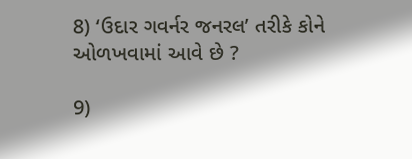8) ‘ઉદાર ગવર્નર જનરલ’ તરીકે કોને ઓળખવામાં આવે છે ?

9)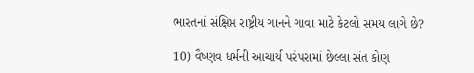ભારતનાં સંક્ષિપ્ત રાષ્ટ્રીય ગાનને ગાવા માટે કેટલો સમય લાગે છે?

10) વૈષ્ણવ ધર્મની આચાર્ય પરંપરામાં છેલ્લા સંત કોણ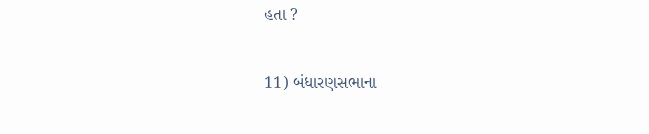હતા ?

11) બંધારણસભાના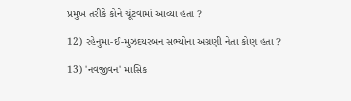પ્રમુખ તરીકે કોને ચૂંટવામાં આવ્યા હતા ?

12) રહેનુમા-ઈ-મુઝદયરબન સભ્યોના અગ્રણી નેતા કોણ હતા ?

13) 'નવજીવન' માસિક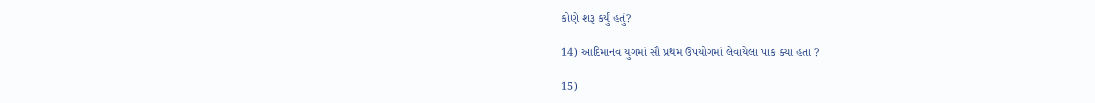કોણે શરૂ કર્યું હતું?

14) આદિમાનવ યુગમાં સૌ પ્રથમ ઉપયોગમાં લેવાયેલા પાક ક્યા હતા ?

15)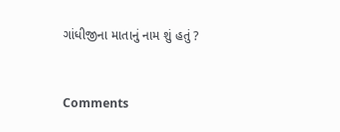ગાંધીજીના માતાનું નામ શું હતું ?


Comments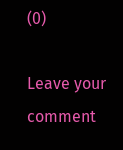(0)

Leave your comment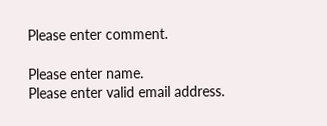Please enter comment.

Please enter name.
Please enter valid email address.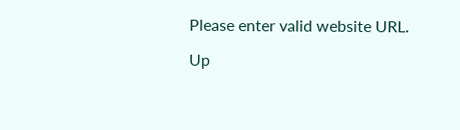Please enter valid website URL.

Up